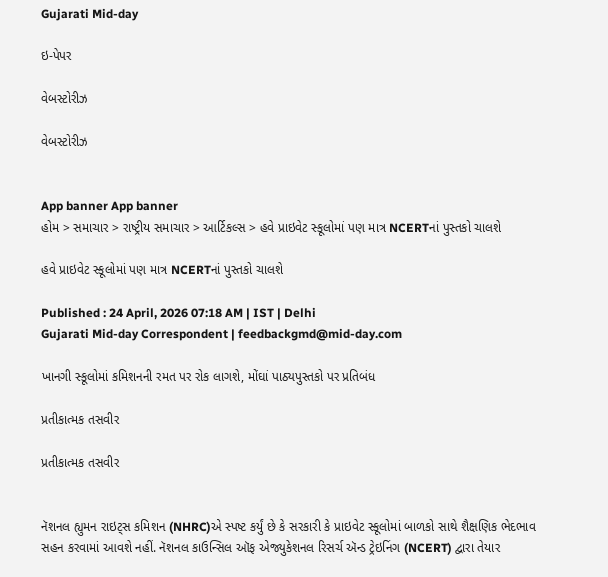Gujarati Mid-day

ઇ-પેપર

વેબસ્ટોરીઝ

વેબસ્ટોરીઝ


App banner App banner
હોમ > સમાચાર > રાષ્ટ્રીય સમાચાર > આર્ટિકલ્સ > હવે પ્રાઇવેટ સ્કૂલોમાં પણ માત્ર NCERTનાં પુસ્તકો ચાલશે

હવે પ્રાઇવેટ સ્કૂલોમાં પણ માત્ર NCERTનાં પુસ્તકો ચાલશે

Published : 24 April, 2026 07:18 AM | IST | Delhi
Gujarati Mid-day Correspondent | feedbackgmd@mid-day.com

ખાનગી સ્કૂલોમાં કમિશનની રમત પર રોક લાગશે, મોંઘાં પાઠ્યપુસ્તકો પર પ્રતિબંધ

પ્રતીકાત્મક તસવીર

પ્રતીકાત્મક તસવીર


નૅશનલ હ્યુમન રાઇટ્સ કમિશન (NHRC)એ સ્પષ્ટ કર્યું છે કે સરકારી કે પ્રાઇવેટ સ્કૂલોમાં બાળકો સાથે શૈક્ષણિક ભેદભાવ સહન કરવામાં આવશે નહીં. નૅશનલ કાઉન્સિલ ઑફ એજ્યુકેશનલ રિસર્ચ ઍન્ડ ટ્રેઇનિંગ (NCERT) દ્વારા તેયાર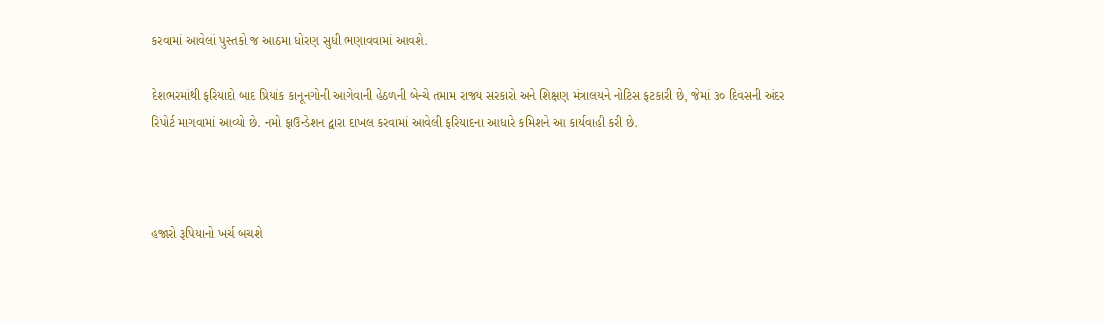કરવામાં આવેલાં પુસ્તકો જ આઠમા ધોરણ સુધી ભણાવવામાં આવશે.

દેશભરમાંથી ફરિયાદો બાદ પ્રિયાંક કાનૂનગોની આગેવાની હેઠળની બેન્ચે તમામ રાજ્ય સરકારો અને શિક્ષણ મંત્રાલયને નોટિસ ફટકારી છે, જેમાં ૩૦ દિવસની અંદર રિપોર્ટ માગવામાં આવ્યો છે. નમો ફાઉન્ડેશન દ્વારા દાખલ કરવામાં આવેલી ફરિયાદના આધારે કમિશને આ કાર્યવાહી કરી છે.



હજારો રૂપિયાનો ખર્ચ બચશે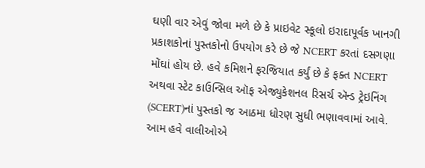ઘણી વાર એવું જોવા મળે છે કે પ્રાઇવેટ સ્કૂલો ઇરાદાપૂર્વક ખાનગી પ્રકાશકોનાં પુસ્તકોનો ઉપયોગ કરે છે જે NCERT કરતાં દસગણા મોંઘાં હોય છે. હવે કમિશને ફરજિયાત કર્યું છે કે ફક્ત NCERT અથવા સ્ટેટ કાઉન્સિલ ઑફ એજ્યુકેશનલ રિસર્ચ ઍન્ડ ટ્રેઇનિંગ (SCERT)નાં પુસ્તકો જ આઠમા ધોરણ સુધી ભણાવવામાં આવે. આમ હવે વાલીઓએ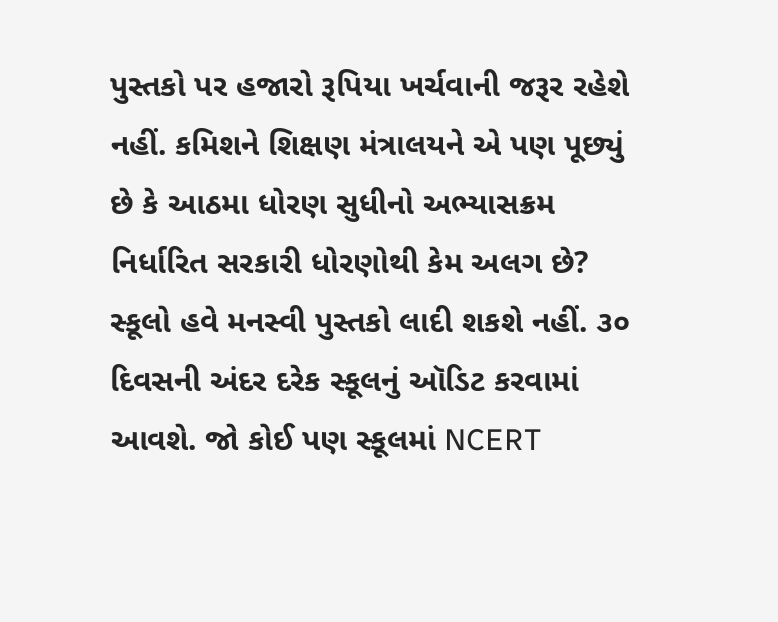પુસ્તકો પર હજારો રૂપિયા ખર્ચવાની જરૂર રહેશે નહીં. કમિશને શિક્ષણ મંત્રાલયને એ પણ પૂછ્યું છે કે આઠમા ધોરણ સુધીનો અભ્યાસક્રમ નિર્ધારિત સરકારી ધોરણોથી કેમ અલગ છે? સ્કૂલો હવે મનસ્વી પુસ્તકો લાદી શકશે નહીં. ૩૦ દિવસની અંદર દરેક સ્કૂલનું ઑડિટ કરવામાં આવશે. જો કોઈ પણ સ્કૂલમાં NCERT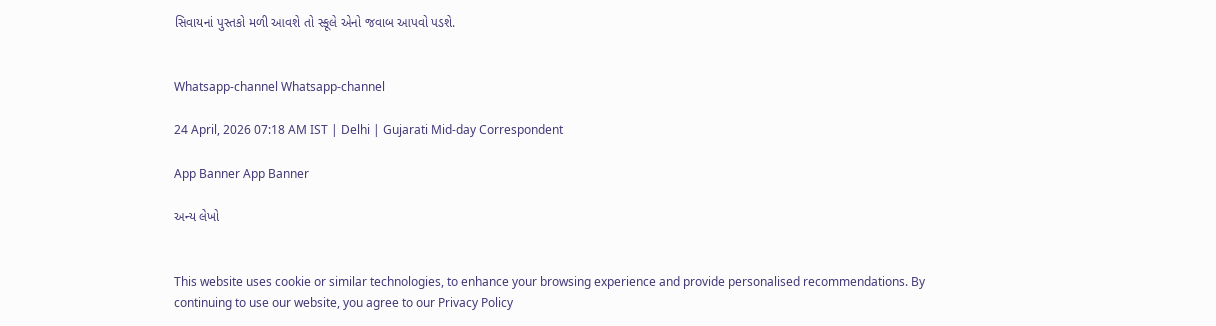સિવાયનાં પુસ્તકો મળી આવશે તો સ્કૂલે એનો જવાબ આપવો પડશે.


Whatsapp-channel Whatsapp-channel

24 April, 2026 07:18 AM IST | Delhi | Gujarati Mid-day Correspondent

App Banner App Banner

અન્ય લેખો


This website uses cookie or similar technologies, to enhance your browsing experience and provide personalised recommendations. By continuing to use our website, you agree to our Privacy Policy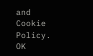and Cookie Policy. OK